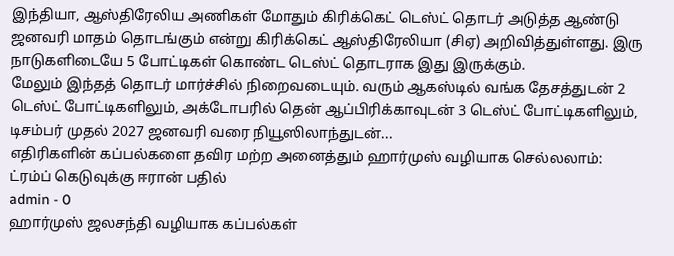இந்தியா, ஆஸ்திரேலிய அணிகள் மோதும் கிரிக்கெட் டெஸ்ட் தொடர் அடுத்த ஆண்டு ஜனவரி மாதம் தொடங்கும் என்று கிரிக்கெட் ஆஸ்திரேலியா (சிஏ) அறிவித்துள்ளது. இரு நாடுகளிடையே 5 போட்டிகள் கொண்ட டெஸ்ட் தொடராக இது இருக்கும்.
மேலும் இந்தத் தொடர் மார்ச்சில் நிறைவடையும். வரும் ஆகஸ்டில் வங்க தேசத்துடன் 2 டெஸ்ட் போட்டிகளிலும், அக்டோபரில் தென் ஆப்பிரிக்காவுடன் 3 டெஸ்ட் போட்டிகளிலும், டிசம்பர் முதல் 2027 ஜனவரி வரை நியூஸிலாந்துடன்...
எதிரிகளின் கப்பல்களை தவிர மற்ற அனைத்தும் ஹார்முஸ் வழியாக செல்லலாம்: ட்ரம்ப் கெடுவுக்கு ஈரான் பதில்
admin - 0
ஹார்முஸ் ஜலசந்தி வழியாக கப்பல்கள்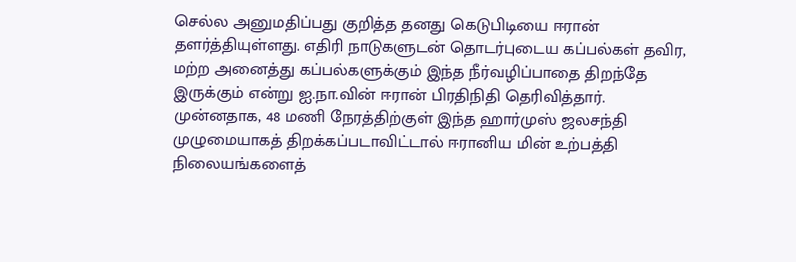செல்ல அனுமதிப்பது குறித்த தனது கெடுபிடியை ஈரான் தளர்த்தியுள்ளது. எதிரி நாடுகளுடன் தொடர்புடைய கப்பல்கள் தவிர, மற்ற அனைத்து கப்பல்களுக்கும் இந்த நீர்வழிப்பாதை திறந்தே இருக்கும் என்று ஐ.நா.வின் ஈரான் பிரதிநிதி தெரிவித்தார்.
முன்னதாக, 48 மணி நேரத்திற்குள் இந்த ஹார்முஸ் ஜலசந்தி முழுமையாகத் திறக்கப்படாவிட்டால் ஈரானிய மின் உற்பத்தி நிலையங்களைத்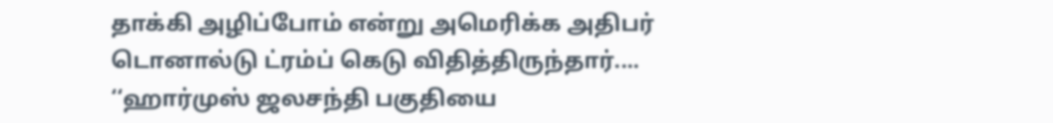தாக்கி அழிப்போம் என்று அமெரிக்க அதிபர் டொனால்டு ட்ரம்ப் கெடு விதித்திருந்தார்....
‘‘ஹார்முஸ் ஜலசந்தி பகுதியை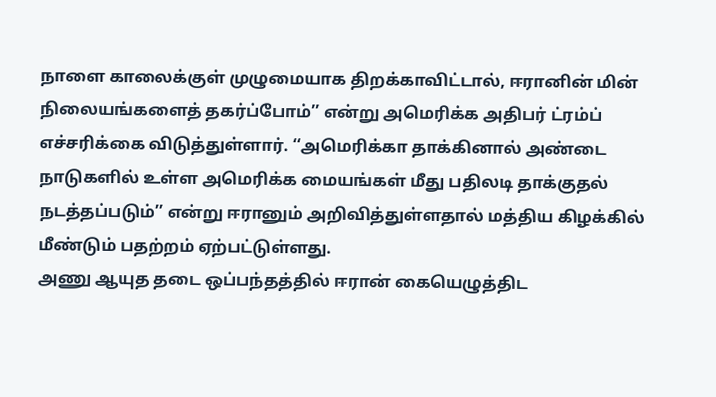நாளை காலைக்குள் முழுமையாக திறக்காவிட்டால், ஈரானின் மின் நிலையங்களைத் தகர்ப்போம்’’ என்று அமெரிக்க அதிபர் ட்ரம்ப் எச்சரிக்கை விடுத்துள்ளார். ‘‘அமெரிக்கா தாக்கினால் அண்டை நாடுகளில் உள்ள அமெரிக்க மையங்கள் மீது பதிலடி தாக்குதல் நடத்தப்படும்’’ என்று ஈரானும் அறிவித்துள்ளதால் மத்திய கிழக்கில் மீண்டும் பதற்றம் ஏற்பட்டுள்ளது.
அணு ஆயுத தடை ஒப்பந்தத்தில் ஈரான் கையெழுத்திட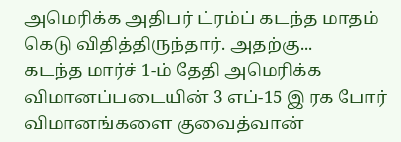அமெரிக்க அதிபர் ட்ரம்ப் கடந்த மாதம் கெடு விதித்திருந்தார். அதற்கு...
கடந்த மார்ச் 1-ம் தேதி அமெரிக்க விமானப்படையின் 3 எப்-15 இ ரக போர் விமானங்களை குவைத்வான்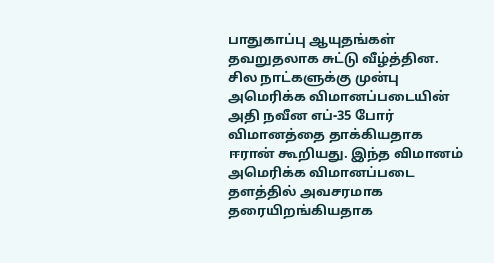பாதுகாப்பு ஆயுதங்கள் தவறுதலாக சுட்டு வீழ்த்தின.
சில நாட்களுக்கு முன்பு அமெரிக்க விமானப்படையின் அதி நவீன எப்-35 போர் விமானத்தை தாக்கியதாக ஈரான் கூறியது. இந்த விமானம் அமெரிக்க விமானப்படை தளத்தில் அவசரமாக தரையிறங்கியதாக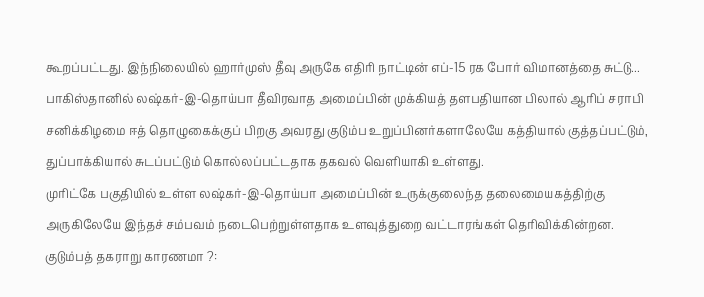கூறப்பட்டது. இந்நிலையில் ஹார்முஸ் தீவு அருகே எதிரி நாட்டின் எப்-15 ரக போர் விமானத்தை சுட்டு...
பாகிஸ்தானில் லஷ்கர்-இ-தொய்பா தீவிரவாத அமைப்பின் முக்கியத் தளபதியான பிலால் ஆரிப் சராபி சனிக்கிழமை ஈத் தொழுகைக்குப் பிறகு அவரது குடும்ப உறுப்பினர்களாலேயே கத்தியால் குத்தப்பட்டும், துப்பாக்கியால் சுடப்பட்டும் கொல்லப்பட்டதாக தகவல் வெளியாகி உள்ளது.
முரிட்கே பகுதியில் உள்ள லஷ்கர்-இ-தொய்பா அமைப்பின் உருக்குலைந்த தலைமையகத்திற்கு அருகிலேயே இந்தச் சம்பவம் நடைபெற்றுள்ளதாக உளவுத்துறை வட்டாரங்கள் தெரிவிக்கின்றன.
குடும்பத் தகராறு காரணமா ?: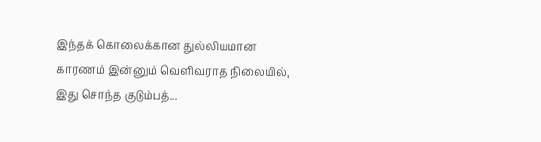இந்தக் கொலைக்கான துல்லியமான காரணம் இன்னும் வெளிவராத நிலையில், இது சொந்த குடும்பத்...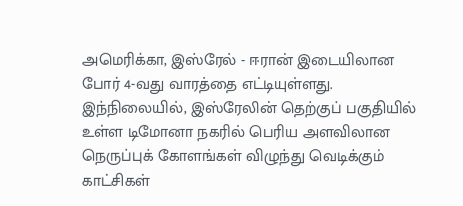அமெரிக்கா, இஸ்ரேல் - ஈரான் இடையிலான போர் 4-வது வாரத்தை எட்டியுள்ளது. இந்நிலையில், இஸ்ரேலின் தெற்குப் பகுதியில் உள்ள டிமோனா நகரில் பெரிய அளவிலான நெருப்புக் கோளங்கள் விழுந்து வெடிக்கும் காட்சிகள்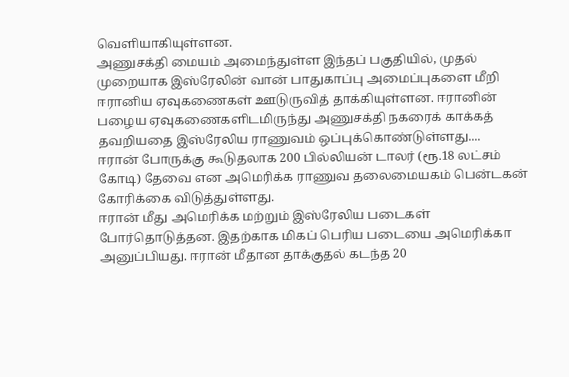வெளியாகியுள்ளன.
அணுசக்தி மையம் அமைந்துள்ள இந்தப் பகுதியில், முதல் முறையாக இஸ்ரேலின் வான் பாதுகாப்பு அமைப்புகளை மீறி ஈரானிய ஏவுகணைகள் ஊடுருவித் தாக்கியுள்ளன. ஈரானின் பழைய ஏவுகணைகளிடமிருந்து அணுசக்தி நகரைக் காக்கத் தவறியதை இஸ்ரேலிய ராணுவம் ஒப்புக்கொண்டுள்ளது....
ஈரான் போருக்கு கூடுதலாக 200 பில்லியன் டாலர் (ரூ.18 லட்சம் கோடி) தேவை என அமெரிக்க ராணுவ தலைமையகம் பென்டகன் கோரிக்கை விடுத்துள்ளது.
ஈரான் மீது அமெரிக்க மற்றும் இஸ்ரேலிய படைகள் போர்தொடுத்தன. இதற்காக மிகப் பெரிய படையை அமெரிக்கா அனுப்பியது. ஈரான் மீதான தாக்குதல் கடந்த 20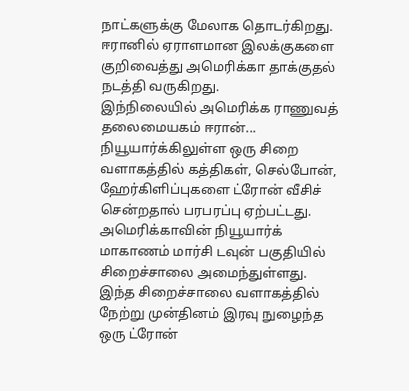நாட்களுக்கு மேலாக தொடர்கிறது. ஈரானில் ஏராளமான இலக்குகளை குறிவைத்து அமெரிக்கா தாக்குதல் நடத்தி வருகிறது.
இந்நிலையில் அமெரிக்க ராணுவத் தலைமையகம் ஈரான்...
நியூயார்க்கிலுள்ள ஒரு சிறை வளாகத்தில் கத்திகள், செல்போன், ஹேர்கிளிப்புகளை ட்ரோன் வீசிச் சென்றதால் பரபரப்பு ஏற்பட்டது.
அமெரிக்காவின் நியூயார்க் மாகாணம் மார்சி டவுன் பகுதியில் சிறைச்சாலை அமைந்துள்ளது. இந்த சிறைச்சாலை வளாகத்தில் நேற்று முன்தினம் இரவு நுழைந்த ஒரு ட்ரோன்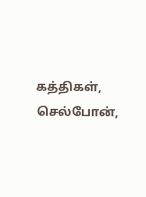கத்திகள், செல்போன்,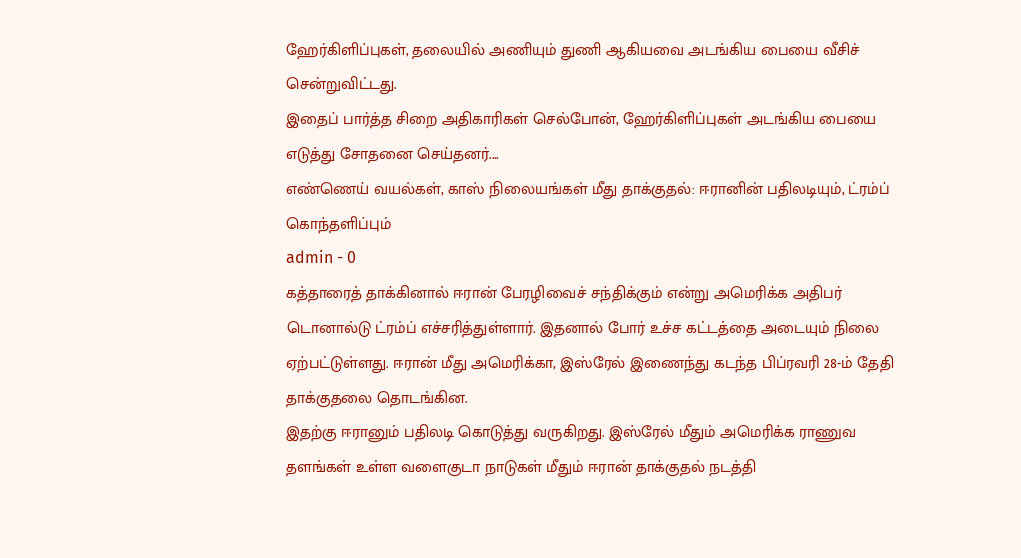ஹேர்கிளிப்புகள், தலையில் அணியும் துணி ஆகியவை அடங்கிய பையை வீசிச் சென்றுவிட்டது.
இதைப் பார்த்த சிறை அதிகாரிகள் செல்போன், ஹேர்கிளிப்புகள் அடங்கிய பையை எடுத்து சோதனை செய்தனர்....
எண்ணெய் வயல்கள், காஸ் நிலையங்கள் மீது தாக்குதல்: ஈரானின் பதிலடியும், ட்ரம்ப் கொந்தளிப்பும்
admin - 0
கத்தாரைத் தாக்கினால் ஈரான் பேரழிவைச் சந்திக்கும் என்று அமெரிக்க அதிபர் டொனால்டு ட்ரம்ப் எச்சரித்துள்ளார். இதனால் போர் உச்ச கட்டத்தை அடையும் நிலை ஏற்பட்டுள்ளது. ஈரான் மீது அமெரிக்கா, இஸ்ரேல் இணைந்து கடந்த பிப்ரவரி 28-ம் தேதி தாக்குதலை தொடங்கின.
இதற்கு ஈரானும் பதிலடி கொடுத்து வருகிறது. இஸ்ரேல் மீதும் அமெரிக்க ராணுவ தளங்கள் உள்ள வளைகுடா நாடுகள் மீதும் ஈரான் தாக்குதல் நடத்தி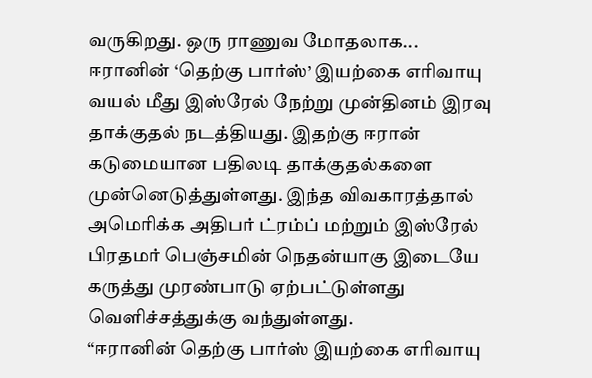வருகிறது. ஒரு ராணுவ மோதலாக...
ஈரானின் ‘தெற்கு பார்ஸ்’ இயற்கை எரிவாயு வயல் மீது இஸ்ரேல் நேற்று முன்தினம் இரவு தாக்குதல் நடத்தியது. இதற்கு ஈரான் கடுமையான பதிலடி தாக்குதல்களை முன்னெடுத்துள்ளது. இந்த விவகாரத்தால் அமெரிக்க அதிபர் ட்ரம்ப் மற்றும் இஸ்ரேல் பிரதமர் பெஞ்சமின் நெதன்யாகு இடையே கருத்து முரண்பாடு ஏற்பட்டுள்ளது வெளிச்சத்துக்கு வந்துள்ளது.
“ஈரானின் தெற்கு பார்ஸ் இயற்கை எரிவாயு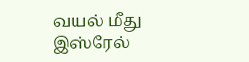வயல் மீது இஸ்ரேல்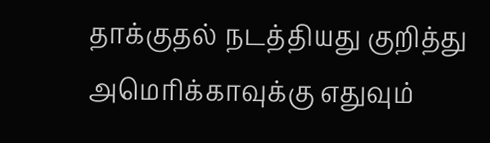தாக்குதல் நடத்தியது குறித்து அமெரிக்காவுக்கு எதுவும்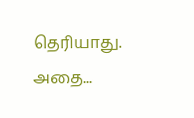தெரியாது. அதை...